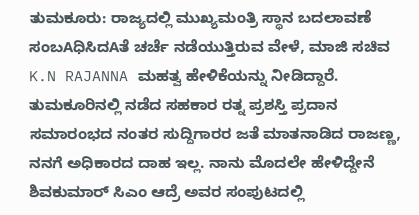ತುಮಕೂರು: ರಾಜ್ಯದಲ್ಲಿ ಮುಖ್ಯಮಂತ್ರಿ ಸ್ಥಾನ ಬದಲಾವಣೆ ಸಂಬAಧಿಸಿದAತೆ ಚರ್ಚೆ ನಡೆಯುತ್ತಿರುವ ವೇಳೆ, ಮಾಜಿ ಸಚಿವ K.N RAJANNA ಮಹತ್ವ ಹೇಳಿಕೆಯನ್ನು ನೀಡಿದ್ದಾರೆ.
ತುಮಕೂರಿನಲ್ಲಿ ನಡೆದ ಸಹಕಾರ ರತ್ನ ಪ್ರಶಸ್ತಿ ಪ್ರದಾನ ಸಮಾರಂಭದ ನಂತರ ಸುದ್ದಿಗಾರರ ಜತೆ ಮಾತನಾಡಿದ ರಾಜಣ್ಣ, ನನಗೆ ಅಧಿಕಾರದ ದಾಹ ಇಲ್ಲ. ನಾನು ಮೊದಲೇ ಹೇಳಿದ್ದೇನೆ ಶಿವಕುಮಾರ್ ಸಿಎಂ ಆದ್ರೆ ಅವರ ಸಂಪುಟದಲ್ಲಿ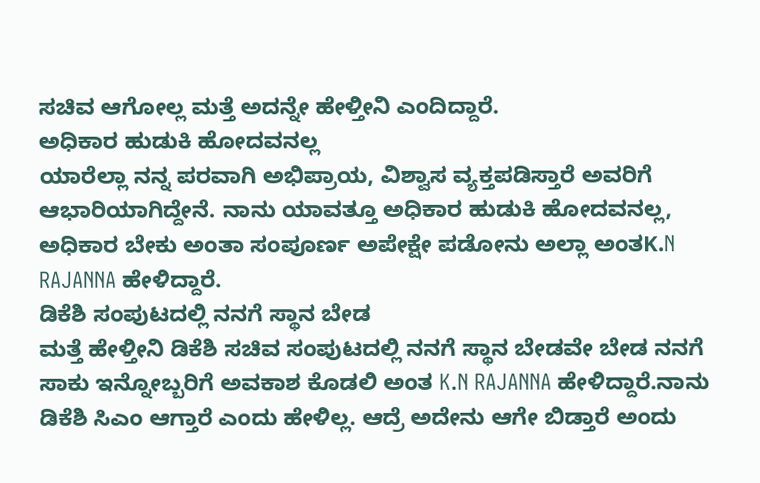ಸಚಿವ ಆಗೋಲ್ಲ ಮತ್ತೆ ಅದನ್ನೇ ಹೇಳ್ತೀನಿ ಎಂದಿದ್ದಾರೆ.
ಅಧಿಕಾರ ಹುಡುಕಿ ಹೋದವನಲ್ಲ
ಯಾರೆಲ್ಲಾ ನನ್ನ ಪರವಾಗಿ ಅಭಿಪ್ರಾಯ, ವಿಶ್ವಾಸ ವ್ಯಕ್ತಪಡಿಸ್ತಾರೆ ಅವರಿಗೆ ಆಭಾರಿಯಾಗಿದ್ದೇನೆ. ನಾನು ಯಾವತ್ತೂ ಅಧಿಕಾರ ಹುಡುಕಿ ಹೋದವನಲ್ಲ, ಅಧಿಕಾರ ಬೇಕು ಅಂತಾ ಸಂಪೂರ್ಣ ಅಪೇಕ್ಷೇ ಪಡೋನು ಅಲ್ಲಾ ಅಂತK.N RAJANNA ಹೇಳಿದ್ದಾರೆ.
ಡಿಕೆಶಿ ಸಂಪುಟದಲ್ಲಿ ನನಗೆ ಸ್ಥಾನ ಬೇಡ
ಮತ್ತೆ ಹೇಳ್ತೀನಿ ಡಿಕೆಶಿ ಸಚಿವ ಸಂಪುಟದಲ್ಲಿ ನನಗೆ ಸ್ಥಾನ ಬೇಡವೇ ಬೇಡ ನನಗೆ ಸಾಕು ಇನ್ನೋಬ್ಬರಿಗೆ ಅವಕಾಶ ಕೊಡಲಿ ಅಂತ K.N RAJANNA ಹೇಳಿದ್ದಾರೆ.ನಾನು ಡಿಕೆಶಿ ಸಿಎಂ ಆಗ್ತಾರೆ ಎಂದು ಹೇಳಿಲ್ಲ. ಆದ್ರೆ ಅದೇನು ಆಗೇ ಬಿಡ್ತಾರೆ ಅಂದು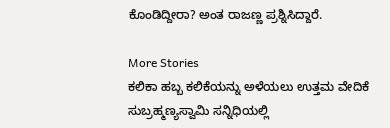ಕೊಂಡಿದ್ದೀರಾ? ಅಂತ ರಾಜಣ್ಣ ಪ್ರಶ್ನಿಸಿದ್ದಾರೆ.

More Stories
ಕಲಿಕಾ ಹಬ್ಬ ಕಲಿಕೆಯನ್ನು ಅಳೆಯಲು ಉತ್ತಮ ವೇದಿಕೆ
ಸುಬ್ರಹ್ಮಣ್ಯಸ್ವಾಮಿ ಸನ್ನಿಧಿಯಲ್ಲಿ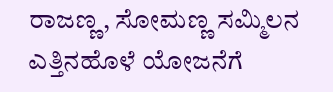ರಾಜಣ್ಣ, ಸೋಮಣ್ಣ ಸಮ್ಮಿಲನ
ಎತ್ತಿನಹೊಳೆ ಯೋಜನೆಗೆ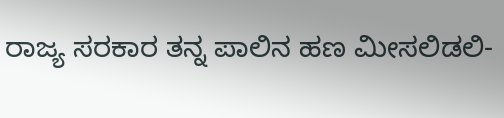ರಾಜ್ಯ ಸರಕಾರ ತನ್ನ ಪಾಲಿನ ಹಣ ಮೀಸಲಿಡಲಿ-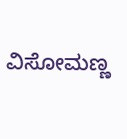ವಿಸೋಮಣ್ಣ